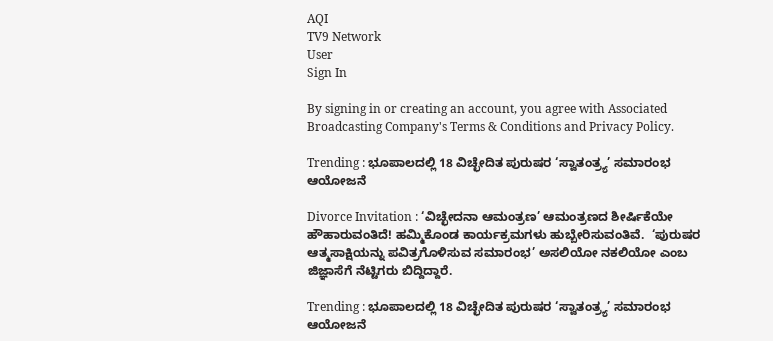AQI
TV9 Network
User
Sign In

By signing in or creating an account, you agree with Associated Broadcasting Company's Terms & Conditions and Privacy Policy.

Trending : ಭೂಪಾಲದಲ್ಲಿ 18 ವಿಚ್ಛೇದಿತ ಪುರುಷರ ‘ಸ್ವಾತಂತ್ರ್ಯ’ ಸಮಾರಂಭ ಆಯೋಜನೆ

Divorce Invitation : ‘ವಿಚ್ಛೇದನಾ ಆಮಂತ್ರಣ’ ಆಮಂತ್ರಣದ ಶೀರ್ಷಿಕೆಯೇ ಹೌಹಾರುವಂತಿದೆ! ಹಮ್ಮಿಕೊಂಡ ಕಾರ್ಯಕ್ರಮಗಳು ಹುಬ್ಬೇರಿಸುವಂತಿವೆ.  ‘ಪುರುಷರ ಆತ್ಮಸಾಕ್ಷಿಯನ್ನು ಪವಿತ್ರಗೊಳಿಸುವ ಸಮಾರಂಭ’ ಅಸಲಿಯೋ ನಕಲಿಯೋ ಎಂಬ ಜಿಜ್ಞಾಸೆಗೆ ನೆಟ್ಟಿಗರು ಬಿದ್ದಿದ್ದಾರೆ.

Trending : ಭೂಪಾಲದಲ್ಲಿ 18 ವಿಚ್ಛೇದಿತ ಪುರುಷರ ‘ಸ್ವಾತಂತ್ರ್ಯ’ ಸಮಾರಂಭ ಆಯೋಜನೆ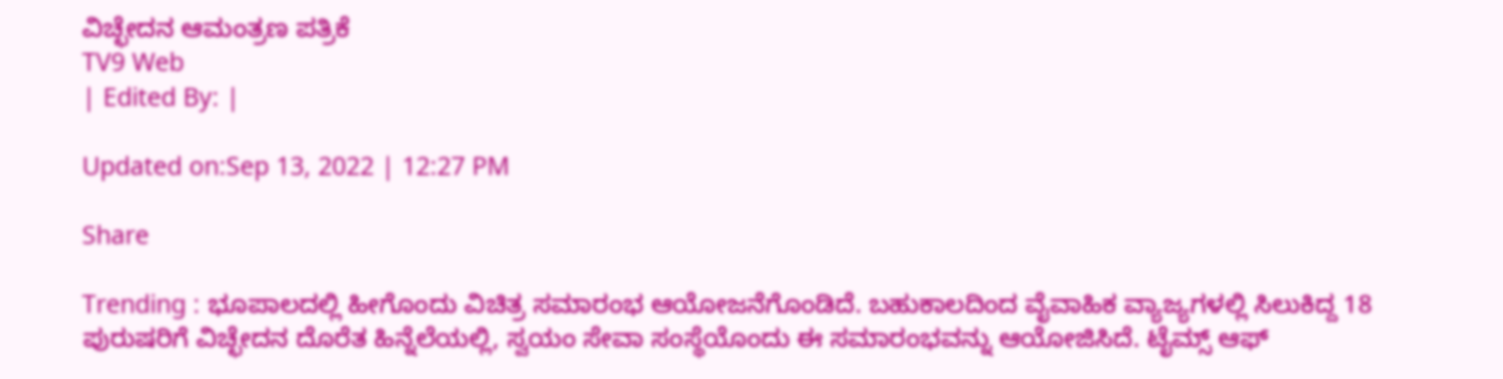ವಿಚ್ಛೇದನ ಆಮಂತ್ರಣ ಪತ್ರಿಕೆ
TV9 Web
| Edited By: |

Updated on:Sep 13, 2022 | 12:27 PM

Share

Trending : ಭೂಪಾಲದಲ್ಲಿ ಹೀಗೊಂದು ವಿಚಿತ್ರ ಸಮಾರಂಭ ಆಯೋಜನೆಗೊಂಡಿದೆ. ಬಹುಕಾಲದಿಂದ ವೈವಾಹಿಕ ವ್ಯಾಜ್ಯಗಳಲ್ಲಿ ಸಿಲುಕಿದ್ದ 18 ಪುರುಷರಿಗೆ ವಿಚ್ಛೇದನ ದೊರೆತ ಹಿನ್ನೆಲೆಯಲ್ಲಿ, ಸ್ವಯಂ ಸೇವಾ ಸಂಸ್ಥೆಯೊಂದು ಈ ಸಮಾರಂಭವನ್ನು ಆಯೋಜಿಸಿದೆ. ಟೈಮ್ಸ್ ಆಫ್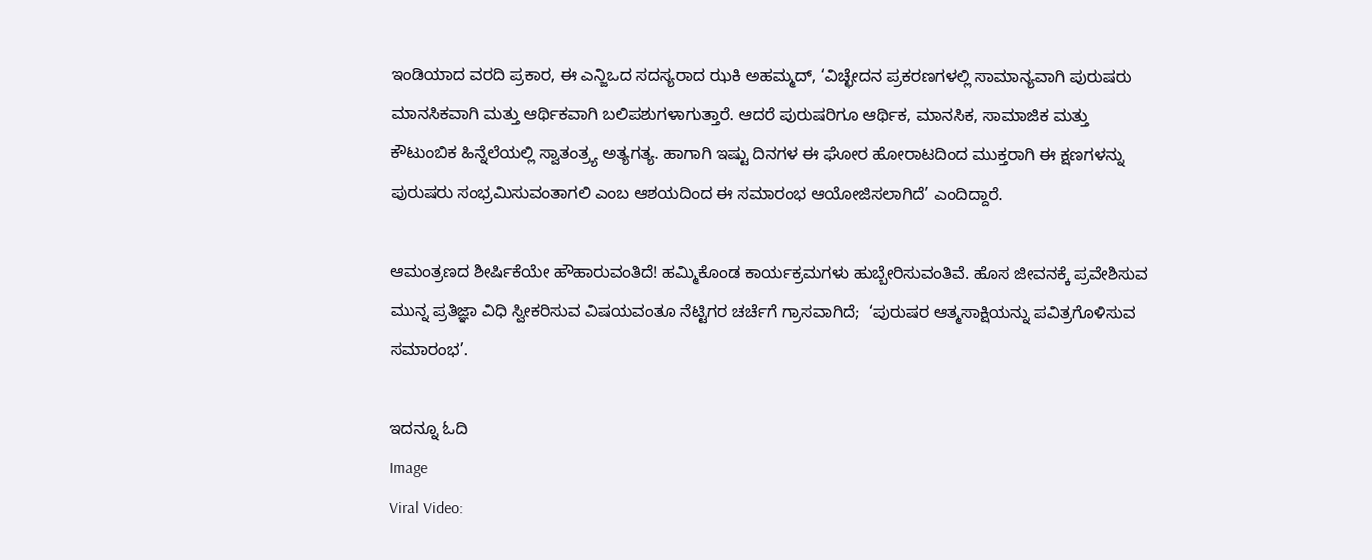ಇಂಡಿಯಾದ ವರದಿ ಪ್ರಕಾರ, ಈ ಎನ್ಜಿಒದ ಸದಸ್ಯರಾದ ಝಕಿ ಅಹಮ್ಮದ್, ‘ವಿಚ್ಛೇದನ ಪ್ರಕರಣಗಳಲ್ಲಿ ಸಾಮಾನ್ಯವಾಗಿ ಪುರುಷರು ಮಾನಸಿಕವಾಗಿ ಮತ್ತು ಆರ್ಥಿಕವಾಗಿ ಬಲಿಪಶುಗಳಾಗುತ್ತಾರೆ. ಆದರೆ ಪುರುಷರಿಗೂ ಆರ್ಥಿಕ, ಮಾನಸಿಕ, ಸಾಮಾಜಿಕ ಮತ್ತು ಕೌಟುಂಬಿಕ ಹಿನ್ನೆಲೆಯಲ್ಲಿ ಸ್ವಾತಂತ್ರ್ಯ ಅತ್ಯಗತ್ಯ. ಹಾಗಾಗಿ ಇಷ್ಟು ದಿನಗಳ ಈ ಘೋರ ಹೋರಾಟದಿಂದ ಮುಕ್ತರಾಗಿ ಈ ಕ್ಷಣಗಳನ್ನು ಪುರುಷರು ಸಂಭ್ರಮಿಸುವಂತಾಗಲಿ ಎಂಬ ಆಶಯದಿಂದ ಈ ಸಮಾರಂಭ ಆಯೋಜಿಸಲಾಗಿದೆ’ ಎಂದಿದ್ದಾರೆ.

ಆಮಂತ್ರಣದ ಶೀರ್ಷಿಕೆಯೇ ಹೌಹಾರುವಂತಿದೆ! ಹಮ್ಮಿಕೊಂಡ ಕಾರ್ಯಕ್ರಮಗಳು ಹುಬ್ಬೇರಿಸುವಂತಿವೆ. ಹೊಸ ಜೀವನಕ್ಕೆ ಪ್ರವೇಶಿಸುವ ಮುನ್ನ ಪ್ರತಿಜ್ಞಾ ವಿಧಿ ಸ್ವೀಕರಿಸುವ ವಿಷಯವಂತೂ ನೆಟ್ಟಿಗರ ಚರ್ಚೆಗೆ ಗ್ರಾಸವಾಗಿದೆ;  ‘ಪುರುಷರ ಆತ್ಮಸಾಕ್ಷಿಯನ್ನು ಪವಿತ್ರಗೊಳಿಸುವ ಸಮಾರಂಭ’.

ಇದನ್ನೂ ಓದಿ
Image
Viral Video: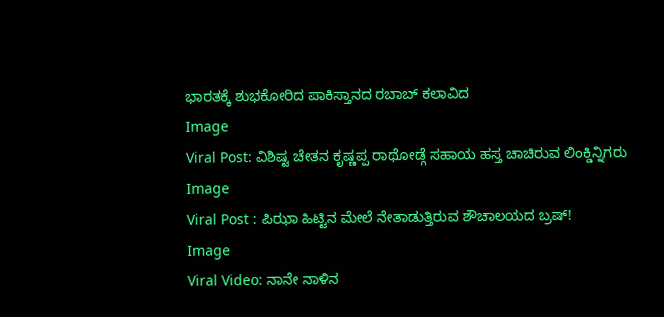ಭಾರತಕ್ಕೆ ಶುಭಕೋರಿದ ಪಾಕಿಸ್ತಾನದ ರಬಾಬ್ ಕಲಾವಿದ
Image
Viral Post: ವಿಶಿಷ್ಟ ಚೇತನ ಕೃಷ್ಣಪ್ಪ ರಾಥೋಡ್ಗೆ ಸಹಾಯ ಹಸ್ತ ಚಾಚಿರುವ ಲಿಂಕ್ಡಿನ್ನಿಗರು
Image
Viral Post : ಪಿಝಾ ಹಿಟ್ಟಿನ ಮೇಲೆ ನೇತಾಡುತ್ತಿರುವ ಶೌಚಾಲಯದ ಬ್ರಷ್!
Image
Viral Video: ನಾನೇ ನಾಳಿನ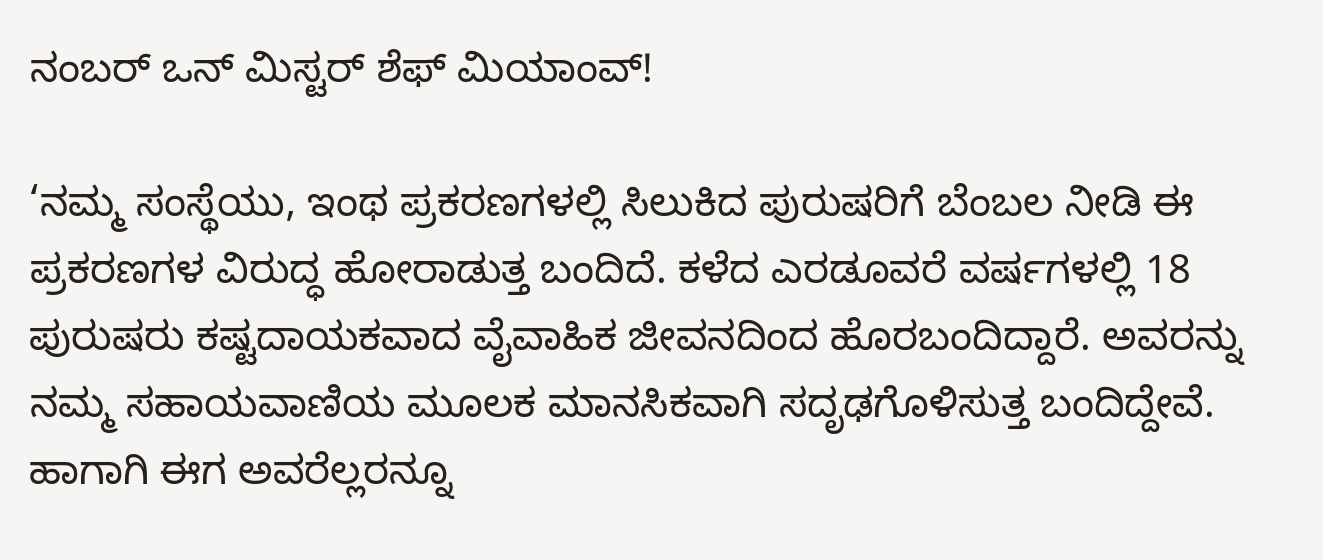ನಂಬರ್ ಒನ್ ಮಿಸ್ಟರ್ ಶೆಫ್ ಮಿಯಾಂವ್!

‘ನಮ್ಮ ಸಂಸ್ಥೆಯು, ಇಂಥ ಪ್ರಕರಣಗಳಲ್ಲಿ ಸಿಲುಕಿದ ಪುರುಷರಿಗೆ ಬೆಂಬಲ ನೀಡಿ ಈ ಪ್ರಕರಣಗಳ ವಿರುದ್ಧ ಹೋರಾಡುತ್ತ ಬಂದಿದೆ. ಕಳೆದ ಎರಡೂವರೆ ವರ್ಷಗಳಲ್ಲಿ 18 ಪುರುಷರು ಕಷ್ಟದಾಯಕವಾದ ವೈವಾಹಿಕ ಜೀವನದಿಂದ ಹೊರಬಂದಿದ್ದಾರೆ. ಅವರನ್ನು ನಮ್ಮ ಸಹಾಯವಾಣಿಯ ಮೂಲಕ ಮಾನಸಿಕವಾಗಿ ಸದೃಢಗೊಳಿಸುತ್ತ ಬಂದಿದ್ದೇವೆ. ಹಾಗಾಗಿ ಈಗ ಅವರೆಲ್ಲರನ್ನೂ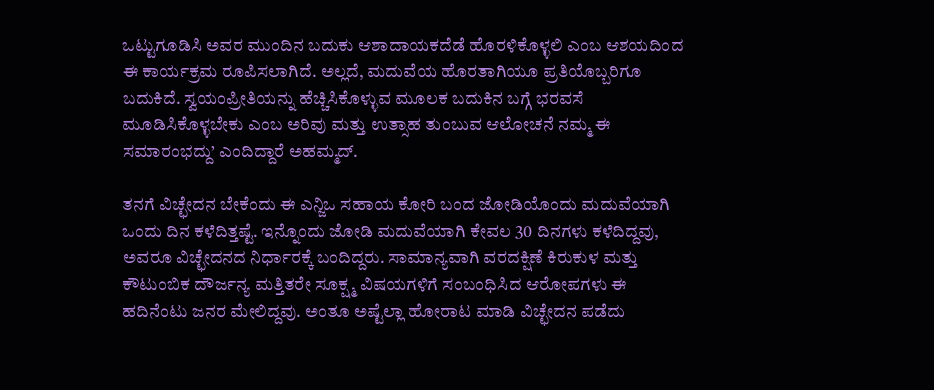ಒಟ್ಟುಗೂಡಿಸಿ ಅವರ ಮುಂದಿನ ಬದುಕು ಆಶಾದಾಯಕದೆಡೆ ಹೊರಳಿಕೊಳ್ಳಲಿ ಎಂಬ ಆಶಯದಿಂದ ಈ ಕಾರ್ಯಕ್ರಮ ರೂಪಿಸಲಾಗಿದೆ. ಅಲ್ಲದೆ, ಮದುವೆಯ ಹೊರತಾಗಿಯೂ ಪ್ರತಿಯೊಬ್ಬರಿಗೂ ಬದುಕಿದೆ. ಸ್ವಯಂಪ್ರೀತಿಯನ್ನು ಹೆಚ್ಚಿಸಿಕೊಳ್ಳುವ ಮೂಲಕ ಬದುಕಿನ ಬಗ್ಗೆ ಭರವಸೆ ಮೂಡಿಸಿಕೊಳ್ಳಬೇಕು ಎಂಬ ಅರಿವು ಮತ್ತು ಉತ್ಸಾಹ ತುಂಬುವ ಆಲೋಚನೆ ನಮ್ಮ ಈ ಸಮಾರಂಭದ್ದು’ ಎಂದಿದ್ದಾರೆ ಅಹಮ್ಮದ್.

ತನಗೆ ವಿಚ್ಛೇದನ ಬೇಕೆಂದು ಈ ಎನ್ಜಿಒ ಸಹಾಯ ಕೋರಿ ಬಂದ ಜೋಡಿಯೊಂದು ಮದುವೆಯಾಗಿ ಒಂದು ದಿನ ಕಳೆದಿತ್ತಷ್ಟೆ. ಇನ್ನೊಂದು ಜೋಡಿ ಮದುವೆಯಾಗಿ ಕೇವಲ 30 ದಿನಗಳು ಕಳೆದಿದ್ದವು, ಅವರೂ ವಿಚ್ಛೇದನದ ನಿರ್ಧಾರಕ್ಕೆ ಬಂದಿದ್ದರು. ಸಾಮಾನ್ಯವಾಗಿ ವರದಕ್ಷಿಣೆ ಕಿರುಕುಳ ಮತ್ತು ಕೌಟುಂಬಿಕ ದೌರ್ಜನ್ಯ ಮತ್ತಿತರೇ ಸೂಕ್ಷ್ಮ ವಿಷಯಗಳಿಗೆ ಸಂಬಂಧಿಸಿದ ಆರೋಪಗಳು ಈ ಹದಿನೆಂಟು ಜನರ ಮೇಲಿದ್ದವು. ಅಂತೂ ಅಷ್ಟೆಲ್ಲಾ ಹೋರಾಟ ಮಾಡಿ ವಿಚ್ಛೇದನ ಪಡೆದು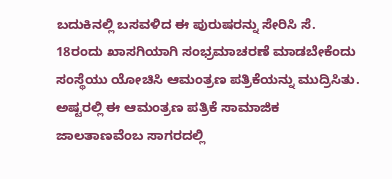ಬದುಕಿನಲ್ಲಿ ಬಸವಳಿದ ಈ ಪುರುಷರನ್ನು ಸೇರಿಸಿ ಸೆ. 18ರಂದು ಖಾಸಗಿಯಾಗಿ ಸಂಭ್ರಮಾಚರಣೆ ಮಾಡಬೇಕೆಂದು ಸಂಸ್ಥೆಯು ಯೋಚಿಸಿ ಆಮಂತ್ರಣ ಪತ್ರಿಕೆಯನ್ನು ಮುದ್ರಿಸಿತು. ಅಷ್ಟರಲ್ಲಿ ಈ ಆಮಂತ್ರಣ ಪತ್ರಿಕೆ ಸಾಮಾಜಿಕ ಜಾಲತಾಣವೆಂಬ ಸಾಗರದಲ್ಲಿ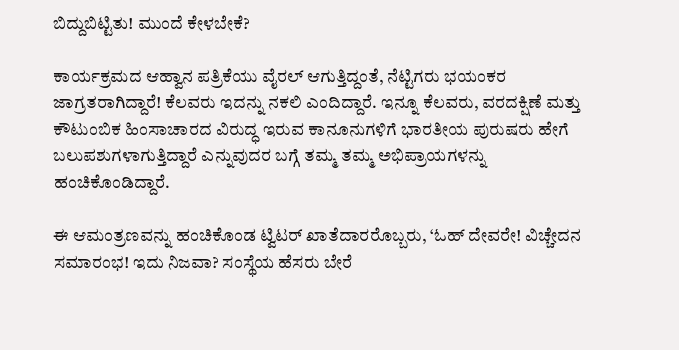ಬಿದ್ದುಬಿಟ್ಟಿತು! ಮುಂದೆ ಕೇಳಬೇಕೆ?

ಕಾರ್ಯಕ್ರಮದ ಆಹ್ವಾನ ಪತ್ರಿಕೆಯು ವೈರಲ್ ಆಗುತ್ತಿದ್ದಂತೆ, ನೆಟ್ಟಿಗರು ಭಯಂಕರ ಜಾಗ್ರತರಾಗಿದ್ದಾರೆ! ಕೆಲವರು ಇದನ್ನು ನಕಲಿ ಎಂದಿದ್ದಾರೆ. ಇನ್ನೂ ಕೆಲವರು, ವರದಕ್ಷಿಣೆ ಮತ್ತು ಕೌಟುಂಬಿಕ ಹಿಂಸಾಚಾರದ ವಿರುದ್ಧ ಇರುವ ಕಾನೂನುಗಳಿಗೆ ಭಾರತೀಯ ಪುರುಷರು ಹೇಗೆ ಬಲುಪಶುಗಳಾಗುತ್ತಿದ್ದಾರೆ ಎನ್ನುವುದರ ಬಗ್ಗೆ ತಮ್ಮ ತಮ್ಮ ಅಭಿಪ್ರಾಯಗಳನ್ನು ಹಂಚಿಕೊಂಡಿದ್ದಾರೆ.

ಈ ಆಮಂತ್ರಣವನ್ನು ಹಂಚಿಕೊಂಡ ಟ್ವಿಟರ್ ಖಾತೆದಾರರೊಬ್ಬರು, ‘ಓಹ್ ದೇವರೇ! ವಿಚ್ಚೇದನ ಸಮಾರಂಭ! ಇದು ನಿಜವಾ? ಸಂಸ್ಥೆಯ ಹೆಸರು ಬೇರೆ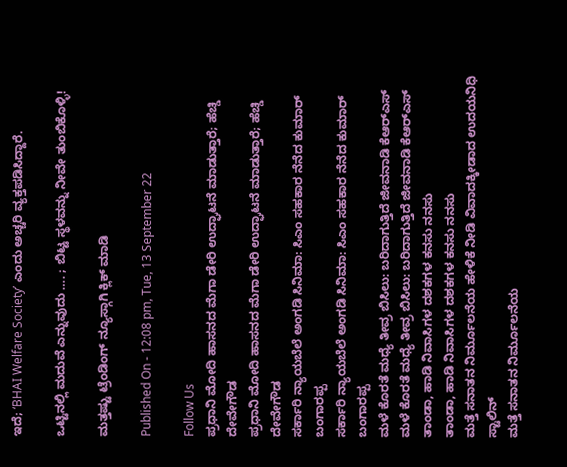ಇದೆ; ‘BHAI Welfare Society’ ಎಂದು ಅಚ್ಚರಿ ವ್ಯಕ್ತಪಡಿಸಿದ್ದಾರೆ.

ಒಟ್ಟಿನಲ್ಲಿ ಮದುವೆ ಎನ್ನುವುದು …. ; ಬಿಟ್ಟ ಸ್ಥಳವನ್ನು ನೀವೇ ತುಂಬಿಕೊಳ್ಳಿ!

ಮತ್ತಷ್ಟು ಟ್ರೆಂಡಿಂಗ್ ನ್ಯೂಸ್ಗಾಗಿ ಕ್ಲಿಕ್ ಮಾಡಿ

Published On - 12:08 pm, Tue, 13 September 22

Follow Us
ಪ್ರಧಾನಿ ಮೋದಿ ಹಾಸನದ ಮೆಗಾ ಡೇರಿ ಉದ್ಘಾಟನೆ ಮಾಡುತ್ತಾರೆ; ಹೆಚ್ಡಿ ದೇವೇಗೌಡ
ಪ್ರಧಾನಿ ಮೋದಿ ಹಾಸನದ ಮೆಗಾ ಡೇರಿ ಉದ್ಘಾಟನೆ ಮಾಡುತ್ತಾರೆ; ಹೆಚ್ಡಿ ದೇವೇಗೌಡ
ಸರ್ಕಾರಿ ನ್ಯಾಯಬೆಲೆ ಅಂಗಡಿ ಸಿನಿಮಾ: ಸಿಎಂ ಸಹಕಾರ ನೆನೆದ ಕುಮಾರ್ ಬಂಗಾರಪ್ಪ
ಸರ್ಕಾರಿ ನ್ಯಾಯಬೆಲೆ ಅಂಗಡಿ ಸಿನಿಮಾ: ಸಿಎಂ ಸಹಕಾರ ನೆನೆದ ಕುಮಾರ್ ಬಂಗಾರಪ್ಪ
ಮಳೆ ಕೊರತೆ ಮಧ್ಯೆ ತೀವ್ರ ಬಿಸಿಲು: ಬರಿದಾಗುತ್ತಿದೆ ಜೀವನಾಡಿ ಕೆಆರ್‌ಎಸ್
ಮಳೆ ಕೊರತೆ ಮಧ್ಯೆ ತೀವ್ರ ಬಿಸಿಲು: ಬರಿದಾಗುತ್ತಿದೆ ಜೀವನಾಡಿ ಕೆಆರ್‌ಎಸ್
ತಾಂಡಾ, ಹಾಡಿ ನಿವಾಸಿಗಳ ದಶಕಗಳ ಕನಸು ನನಸು
ತಾಂಡಾ, ಹಾಡಿ ನಿವಾಸಿಗಳ ದಶಕಗಳ ಕನಸು ನನಸು
ಮತ್ತೆ ಸನಾತನ ನಿರ್ಮೂಲನೆಯ ಹೇಳಿಕೆ ನೀಡಿ ವಿವಾದಕ್ಕೀಡಾದ ಉದಯನಿಧಿ ಸ್ಟಾಲಿನ್
ಮತ್ತೆ ಸನಾತನ ನಿರ್ಮೂಲನೆಯ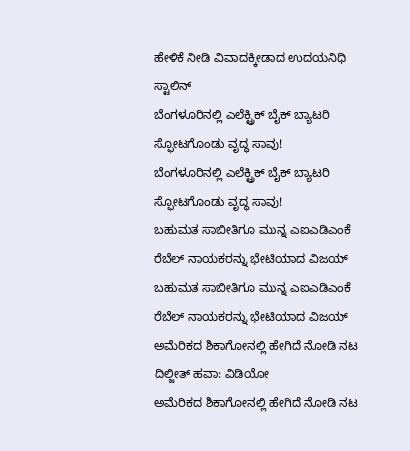ಹೇಳಿಕೆ ನೀಡಿ ವಿವಾದಕ್ಕೀಡಾದ ಉದಯನಿಧಿ ಸ್ಟಾಲಿನ್
ಬೆಂಗಳೂರಿನಲ್ಲಿ ಎಲೆಕ್ಟ್ರಿಕ್ ಬೈಕ್ ಬ್ಯಾಟರಿ ಸ್ಫೋಟಗೊಂಡು ವೃದ್ಧ ಸಾವು!
ಬೆಂಗಳೂರಿನಲ್ಲಿ ಎಲೆಕ್ಟ್ರಿಕ್ ಬೈಕ್ ಬ್ಯಾಟರಿ ಸ್ಫೋಟಗೊಂಡು ವೃದ್ಧ ಸಾವು!
ಬಹುಮತ ಸಾಬೀತಿಗೂ ಮುನ್ನ ಎಐಎಡಿಎಂಕೆ ರೆಬೆಲ್ ನಾಯಕರನ್ನು ಭೇಟಿಯಾದ ವಿಜಯ್
ಬಹುಮತ ಸಾಬೀತಿಗೂ ಮುನ್ನ ಎಐಎಡಿಎಂಕೆ ರೆಬೆಲ್ ನಾಯಕರನ್ನು ಭೇಟಿಯಾದ ವಿಜಯ್
ಅಮೆರಿಕದ ಶಿಕಾಗೋನಲ್ಲಿ ಹೇಗಿದೆ ನೋಡಿ ನಟ ದಿಲ್ಜೀತ್ ಹವಾ: ವಿಡಿಯೋ
ಅಮೆರಿಕದ ಶಿಕಾಗೋನಲ್ಲಿ ಹೇಗಿದೆ ನೋಡಿ ನಟ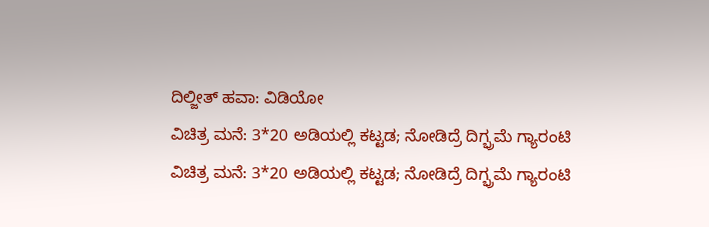ದಿಲ್ಜೀತ್ ಹವಾ: ವಿಡಿಯೋ
ವಿಚಿತ್ರ ಮನೆ: 3*20 ಅಡಿಯಲ್ಲಿ ಕಟ್ಟಡ; ನೋಡಿದ್ರೆ ದಿಗ್ಭ್ರಮೆ ಗ್ಯಾರಂಟಿ
ವಿಚಿತ್ರ ಮನೆ: 3*20 ಅಡಿಯಲ್ಲಿ ಕಟ್ಟಡ; ನೋಡಿದ್ರೆ ದಿಗ್ಭ್ರಮೆ ಗ್ಯಾರಂಟಿ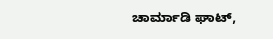ಚಾರ್ಮಾಡಿ ಘಾಟ್,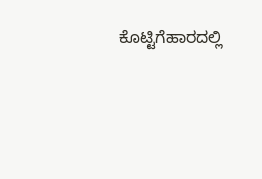ಕೊಟ್ಟಿಗೆಹಾರದಲ್ಲಿ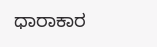ಧಾರಾಕಾರ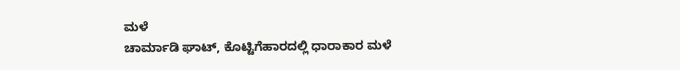ಮಳೆ
ಚಾರ್ಮಾಡಿ ಘಾಟ್, ಕೊಟ್ಟಿಗೆಹಾರದಲ್ಲಿ ಧಾರಾಕಾರ ಮಳೆ